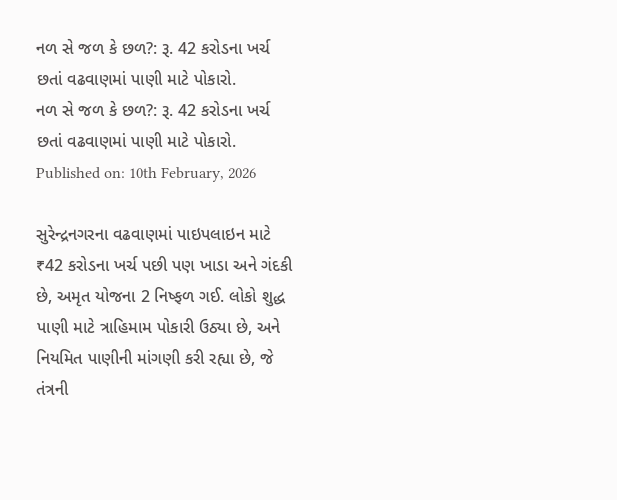નળ સે જળ કે છળ?: રૂ. 42 કરોડના ખર્ચ છતાં વઢવાણમાં પાણી માટે પોકારો.
નળ સે જળ કે છળ?: રૂ. 42 કરોડના ખર્ચ છતાં વઢવાણમાં પાણી માટે પોકારો.
Published on: 10th February, 2026

સુરેન્દ્રનગરના વઢવાણમાં પાઇપલાઇન માટે ₹42 કરોડના ખર્ચ પછી પણ ખાડા અને ગંદકી છે, અમૃત યોજના 2 નિષ્ફળ ગઈ. લોકો શુદ્ધ પાણી માટે ત્રાહિમામ પોકારી ઉઠ્યા છે, અને નિયમિત પાણીની માંગણી કરી રહ્યા છે, જે તંત્રની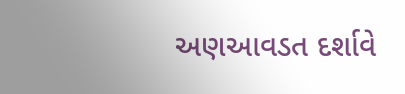અણઆવડત દર્શાવે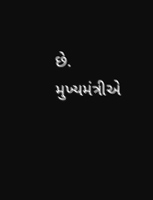છે. મુખ્યમંત્રીએ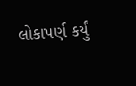લોકાપર્ણ કર્યું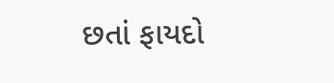છતાં ફાયદો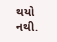થયો નથી.